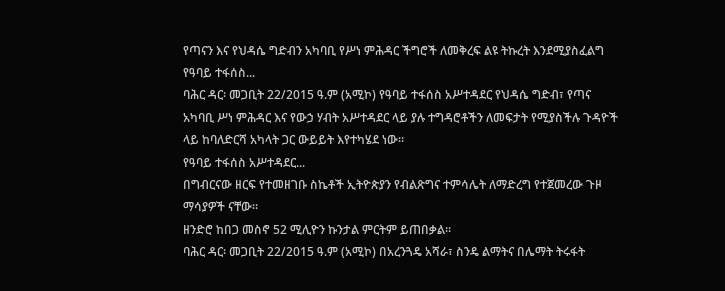የጣናን እና የህዳሴ ግድብን አካባቢ የሥነ ምሕዳር ችግሮች ለመቅረፍ ልዩ ትኩረት እንደሚያስፈልግ የዓባይ ተፋሰስ...
ባሕር ዳር፡ መጋቢት 22/2015 ዓ.ም (አሚኮ) የዓባይ ተፋሰስ አሥተዳደር የህዳሴ ግድብ፣ የጣና አካባቢ ሥነ ምሕዳር እና የውኃ ሃብት አሥተዳደር ላይ ያሉ ተግዳሮቶችን ለመፍታት የሚያስችሉ ጉዳዮች ላይ ከባለድርሻ አካላት ጋር ውይይት እየተካሄደ ነው።
የዓባይ ተፋሰስ አሥተዳደር...
በግብርናው ዘርፍ የተመዘገቡ ስኬቶች ኢትዮጵያን የብልጽግና ተምሳሌት ለማድረግ የተጀመረው ጉዞ ማሳያዎች ናቸው።
ዘንድሮ ከበጋ መስኖ 52 ሚሊዮን ኩንታል ምርትም ይጠበቃል።
ባሕር ዳር፡ መጋቢት 22/2015 ዓ.ም (አሚኮ) በአረንጓዴ አሻራ፣ ስንዴ ልማትና በሌማት ትሩፋት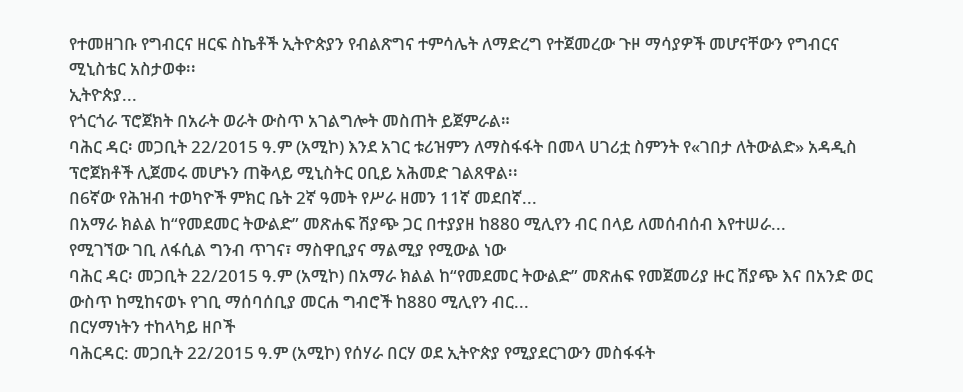የተመዘገቡ የግብርና ዘርፍ ስኬቶች ኢትዮጵያን የብልጽግና ተምሳሌት ለማድረግ የተጀመረው ጉዞ ማሳያዎች መሆናቸውን የግብርና ሚኒስቴር አስታወቀ፡፡
ኢትዮጵያ...
የጎርጎራ ፕሮጀክት በአራት ወራት ውስጥ አገልግሎት መስጠት ይጀምራል።
ባሕር ዳር፡ መጋቢት 22/2015 ዓ.ም (አሚኮ) እንደ አገር ቱሪዝምን ለማስፋፋት በመላ ሀገሪቷ ስምንት የ«ገበታ ለትውልድ» አዳዲስ ፕሮጀክቶች ሊጀመሩ መሆኑን ጠቅላይ ሚኒስትር ዐቢይ አሕመድ ገልጸዋል፡፡
በ6ኛው የሕዝብ ተወካዮች ምክር ቤት 2ኛ ዓመት የሥራ ዘመን 11ኛ መደበኛ...
በአማራ ክልል ከ“የመደመር ትውልድ” መጽሐፍ ሽያጭ ጋር በተያያዘ ከ880 ሚሊየን ብር በላይ ለመሰብሰብ እየተሠራ...
የሚገኘው ገቢ ለፋሲል ግንብ ጥገና፣ ማስዋቢያና ማልሚያ የሚውል ነው
ባሕር ዳር፡ መጋቢት 22/2015 ዓ.ም (አሚኮ) በአማራ ክልል ከ“የመደመር ትውልድ” መጽሐፍ የመጀመሪያ ዙር ሽያጭ እና በአንድ ወር ውስጥ ከሚከናወኑ የገቢ ማሰባሰቢያ መርሐ ግብሮች ከ880 ሚሊየን ብር...
በርሃማነትን ተከላካይ ዘቦች
ባሕርዳር: መጋቢት 22/2015 ዓ.ም (አሚኮ) የሰሃራ በርሃ ወደ ኢትዮጵያ የሚያደርገውን መስፋፋት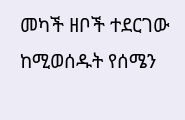መካች ዘቦች ተደርገው ከሚወሰዱት የሰሜን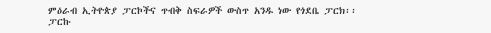ምዕራብ ኢትዮጵያ ፓርኮችና ጥብቅ ስፍራዎች ውስጥ አንዱ ነው የጎደቤ ፓርክ፡፡
ፓርኩ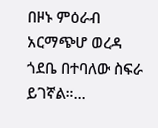በዞኑ ምዕራብ አርማጭሆ ወረዳ ጎደቤ በተባለው ስፍራ ይገኛል።...